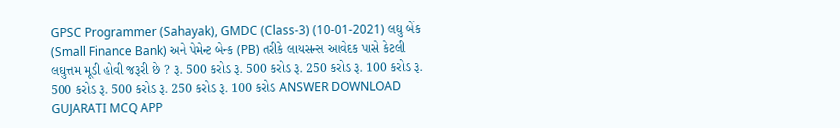GPSC Programmer (Sahayak), GMDC (Class-3) (10-01-2021) લઘુ બેંક (Small Finance Bank) અને પેમેન્ટ બેન્ક (PB) તરીકે લાયસન્સ આવેદક પાસે કેટલી લઘુત્તમ મૂડી હોવી જરૂરી છે ? રૂ. 500 કરોડ રૂ. 500 કરોડ રૂ. 250 કરોડ રૂ. 100 કરોડ રૂ. 500 કરોડ રૂ. 500 કરોડ રૂ. 250 કરોડ રૂ. 100 કરોડ ANSWER DOWNLOAD GUJARATI MCQ APP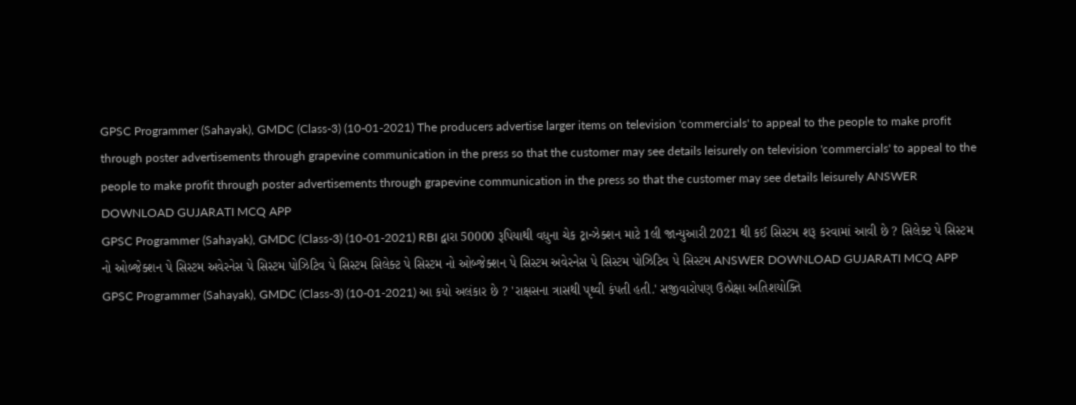GPSC Programmer (Sahayak), GMDC (Class-3) (10-01-2021) The producers advertise larger items on television 'commercials' to appeal to the people to make profit through poster advertisements through grapevine communication in the press so that the customer may see details leisurely on television 'commercials' to appeal to the people to make profit through poster advertisements through grapevine communication in the press so that the customer may see details leisurely ANSWER DOWNLOAD GUJARATI MCQ APP
GPSC Programmer (Sahayak), GMDC (Class-3) (10-01-2021) RBI દ્વારા 50000 રૂપિયાથી વધુના ચેક ટ્રાન્ઝેક્શન માટે 1લી જાન્યુઆરી 2021 થી કઈ સિસ્ટમ શરૂ કરવામાં આવી છે ? સિલેક્ટ પે સિસ્ટમ નો ઓબ્જેક્શન પે સિસ્ટમ અવેરનેસ પે સિસ્ટમ પોઝિટિવ પે સિસ્ટમ સિલેક્ટ પે સિસ્ટમ નો ઓબ્જેક્શન પે સિસ્ટમ અવેરનેસ પે સિસ્ટમ પોઝિટિવ પે સિસ્ટમ ANSWER DOWNLOAD GUJARATI MCQ APP
GPSC Programmer (Sahayak), GMDC (Class-3) (10-01-2021) આ કયો અલંકાર છે ? 'રાક્ષસના ત્રાસથી પૃથ્વી કંપતી હતી.' સજીવારોપણ ઉત્પ્રેક્ષા અતિશયોક્તિ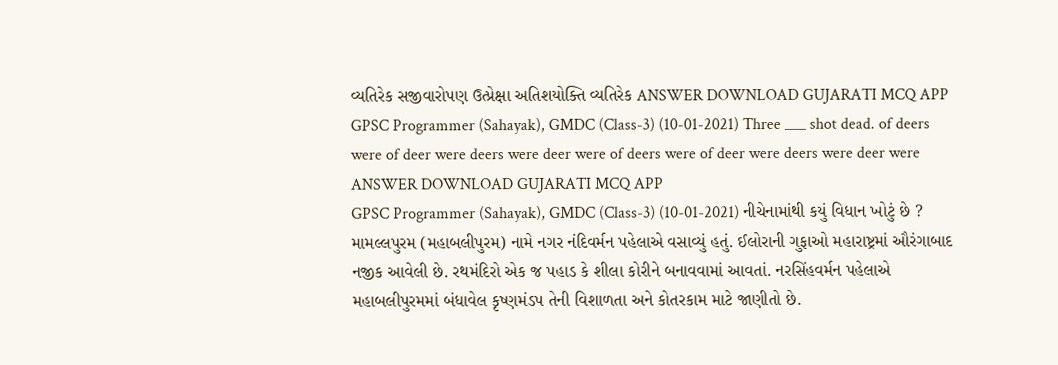વ્યતિરેક સજીવારોપણ ઉત્પ્રેક્ષા અતિશયોક્તિ વ્યતિરેક ANSWER DOWNLOAD GUJARATI MCQ APP
GPSC Programmer (Sahayak), GMDC (Class-3) (10-01-2021) Three ___ shot dead. of deers were of deer were deers were deer were of deers were of deer were deers were deer were ANSWER DOWNLOAD GUJARATI MCQ APP
GPSC Programmer (Sahayak), GMDC (Class-3) (10-01-2021) નીચેનામાંથી કયું વિધાન ખોટું છે ? મામલ્લપુરમ (મહાબલીપુરમ) નામે નગર નંદિવર્મન પહેલાએ વસાવ્યું હતું. ઈલોરાની ગુફાઓ મહારાષ્ટ્રમાં ઔરંગાબાદ નજીક આવેલી છે. રથમંદિરો એક જ પહાડ કે શીલા કોરીને બનાવવામાં આવતાં. નરસિંહવર્મન પહેલાએ મહાબલીપુરમમાં બંધાવેલ કૃષ્ણમંડપ તેની વિશાળતા અને કોતરકામ માટે જાણીતો છે.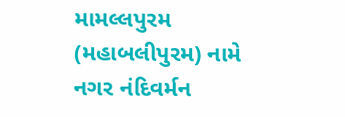મામલ્લપુરમ (મહાબલીપુરમ) નામે નગર નંદિવર્મન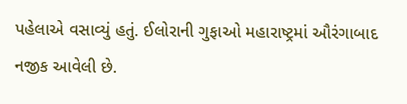પહેલાએ વસાવ્યું હતું. ઈલોરાની ગુફાઓ મહારાષ્ટ્રમાં ઔરંગાબાદ નજીક આવેલી છે.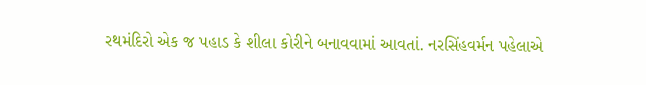રથમંદિરો એક જ પહાડ કે શીલા કોરીને બનાવવામાં આવતાં. નરસિંહવર્મન પહેલાએ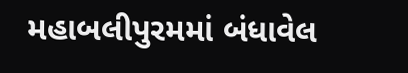મહાબલીપુરમમાં બંધાવેલ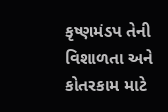કૃષ્ણમંડપ તેની વિશાળતા અને કોતરકામ માટે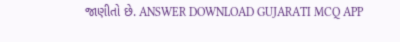જાણીતો છે. ANSWER DOWNLOAD GUJARATI MCQ APP